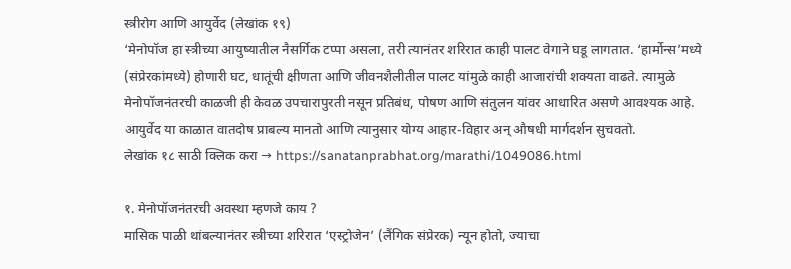स्त्रीरोग आणि आयुर्वेद (लेखांक १९)
‘मेनोपॉज हा स्त्रीच्या आयुष्यातील नैसर्गिक टप्पा असला, तरी त्यानंतर शरिरात काही पालट वेगाने घडू लागतात. ‘हार्मोन्स’मध्ये (संप्रेरकांमध्ये) होणारी घट, धातूंची क्षीणता आणि जीवनशैलीतील पालट यांमुळे काही आजारांची शक्यता वाढते. त्यामुळे मेनोपॉजनंतरची काळजी ही केवळ उपचारापुरती नसून प्रतिबंध, पोषण आणि संतुलन यांवर आधारित असणे आवश्यक आहे. आयुर्वेद या काळात वातदोष प्राबल्य मानतो आणि त्यानुसार योग्य आहार-विहार अन् औषधी मार्गदर्शन सुचवतो.
लेखांक १८ साठी क्लिक करा → https://sanatanprabhat.org/marathi/1049086.html

१. मेनोपॉजनंतरची अवस्था म्हणजे काय ?
मासिक पाळी थांबल्यानंतर स्त्रीच्या शरिरात ‘एस्ट्रोजेन’ (लैंगिक संप्रेरक) न्यून होतो, ज्याचा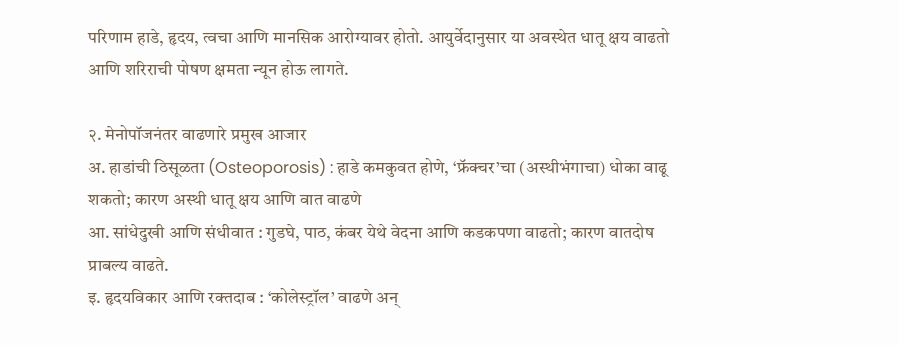परिणाम हाडे, हृदय, त्वचा आणि मानसिक आरोग्यावर होतो. आयुर्वेदानुसार या अवस्थेत धातू क्षय वाढतो आणि शरिराची पोषण क्षमता न्यून होऊ लागते.

२. मेनोपॉजनंतर वाढणारे प्रमुख आजार
अ. हाडांची ठिसूळता (Osteoporosis) : हाडे कमकुवत होणे, ‘फ्रॅक्चर’चा (अस्थीभंगाचा) धोका वाढू शकतो; कारण अस्थी धातू क्षय आणि वात वाढणे
आ. सांधेदुखी आणि संधीवात : गुडघे, पाठ, कंबर येथे वेदना आणि कडकपणा वाढतो; कारण वातदोष प्राबल्य वाढते.
इ. हृदयविकार आणि रक्तदाब : ‘कोलेस्ट्रॉल’ वाढणे अन्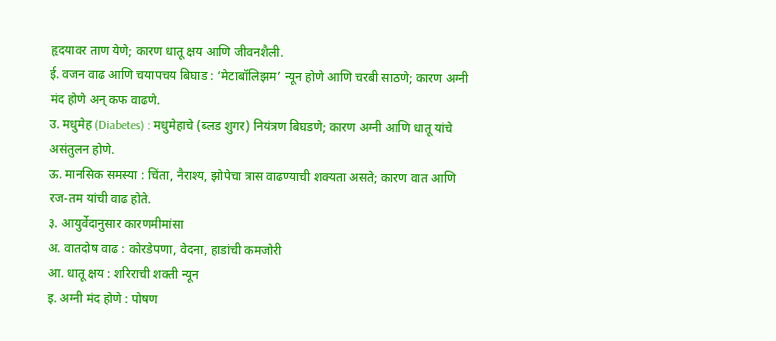हृदयावर ताण येणे; कारण धातू क्षय आणि जीवनशैली.
ई. वजन वाढ आणि चयापचय बिघाड : ‘मेटाबॉलिझम’ न्यून होणे आणि चरबी साठणे; कारण अग्नी मंद होणे अन् कफ वाढणे.
उ. मधुमेह (Diabetes) : मधुमेहाचे (ब्लड शुगर) नियंत्रण बिघडणे; कारण अग्नी आणि धातू यांचे असंतुलन होणे.
ऊ. मानसिक समस्या : चिंता, नैराश्य, झोपेचा त्रास वाढण्याची शक्यता असते; कारण वात आणि रज-तम यांची वाढ होते.
३. आयुर्वेदानुसार कारणमीमांसा
अ. वातदोष वाढ : कोरडेपणा, वेदना, हाडांची कमजोरी
आ. धातू क्षय : शरिराची शक्ती न्यून
इ. अग्नी मंद होणे : पोषण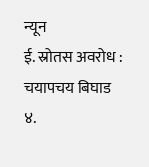न्यून
ई. स्रोतस अवरोध : चयापचय बिघाड
४.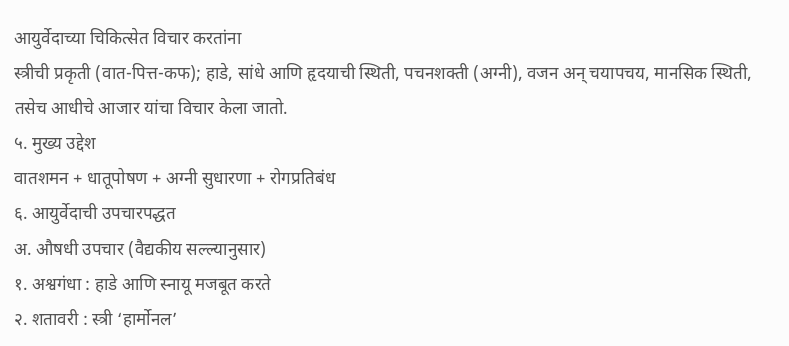आयुर्वेदाच्या चिकित्सेत विचार करतांना
स्त्रीची प्रकृती (वात-पित्त-कफ); हाडे, सांधे आणि हृदयाची स्थिती, पचनशक्ती (अग्नी), वजन अन् चयापचय, मानसिक स्थिती, तसेच आधीचे आजार यांचा विचार केला जातो.
५. मुख्य उद्देश
वातशमन + धातूपोषण + अग्नी सुधारणा + रोगप्रतिबंध
६. आयुर्वेदाची उपचारपद्धत
अ. औषधी उपचार (वैद्यकीय सल्ल्यानुसार)
१. अश्वगंधा : हाडे आणि स्नायू मजबूत करते
२. शतावरी : स्त्री ‘हार्मोनल’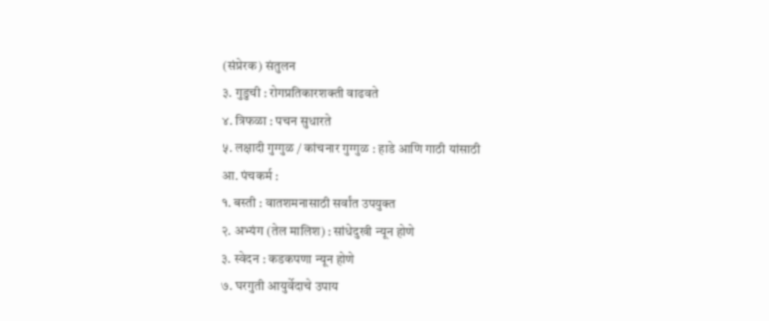(संप्रेरक) संतुलन
३. गुडुची : रोगप्रतिकारशक्ती वाढवते
४. त्रिफळा : पचन सुधारते
५. लक्षादी गुग्गुळ / कांचनार गुग्गुळ : हाडे आणि गाठी यांसाठी
आ. पंचकर्म :
१. बस्ती : वातशमनासाठी सर्वांत उपयुक्त
२. अभ्यंग (तेल मालिश) : सांधेदुखी न्यून होणे
३. स्वेदन : कडकपणा न्यून होणे
७. घरगुती आयुर्वेदाचे उपाय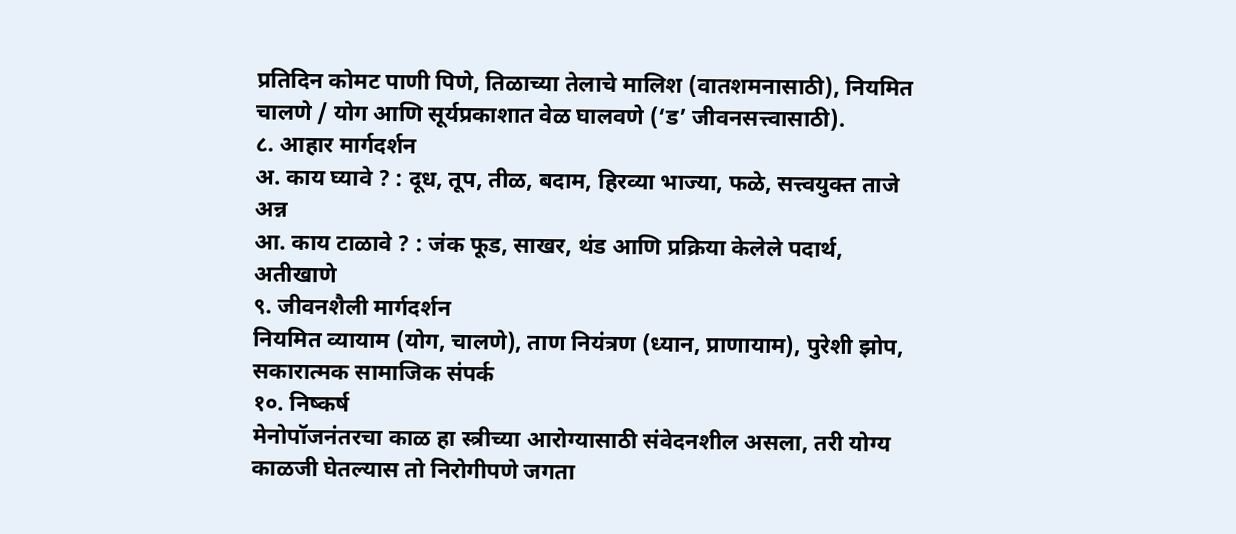प्रतिदिन कोमट पाणी पिणे, तिळाच्या तेलाचे मालिश (वातशमनासाठी), नियमित चालणे / योग आणि सूर्यप्रकाशात वेळ घालवणे (‘ड’ जीवनसत्त्वासाठी).
८. आहार मार्गदर्शन
अ. काय घ्यावे ? : दूध, तूप, तीळ, बदाम, हिरव्या भाज्या, फळे, सत्त्वयुक्त ताजे अन्न
आ. काय टाळावे ? : जंक फूड, साखर, थंड आणि प्रक्रिया केलेले पदार्थ, अतीखाणे
९. जीवनशैली मार्गदर्शन
नियमित व्यायाम (योग, चालणे), ताण नियंत्रण (ध्यान, प्राणायाम), पुरेशी झोप, सकारात्मक सामाजिक संपर्क
१०. निष्कर्ष
मेनोपॉजनंतरचा काळ हा स्त्रीच्या आरोग्यासाठी संवेदनशील असला, तरी योग्य काळजी घेतल्यास तो निरोगीपणे जगता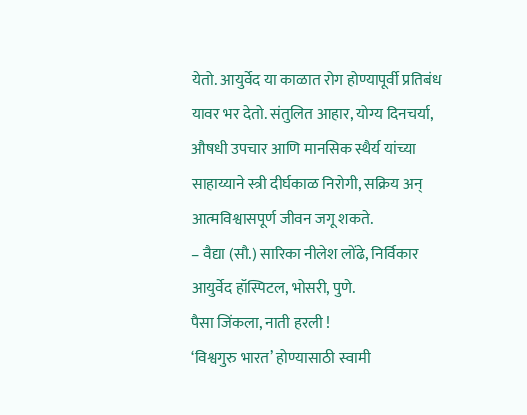येतो. आयुर्वेद या काळात रोग होण्यापूर्वी प्रतिबंध यावर भर देतो. संतुलित आहार, योग्य दिनचर्या, औषधी उपचार आणि मानसिक स्थैर्य यांच्या साहाय्याने स्त्री दीर्घकाळ निरोगी, सक्रिय अन् आत्मविश्वासपूर्ण जीवन जगू शकते.
– वैद्या (सौ.) सारिका नीलेश लोंढे, निर्विकार आयुर्वेद हॉस्पिटल, भोसरी, पुणे.
पैसा जिंकला, नाती हरली !
‘विश्वगुरु भारत’ होण्यासाठी स्वामी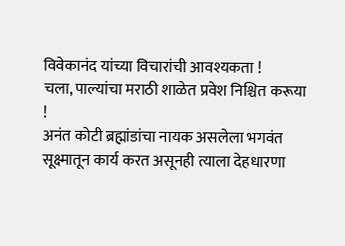विवेकानंद यांच्या विचारांची आवश्यकता !
चला, पाल्यांचा मराठी शाळेत प्रवेश निश्चित करूया !
अनंत कोटी ब्रह्मांडांचा नायक असलेला भगवंत सूक्ष्मातून कार्य करत असूनही त्याला देहधारणा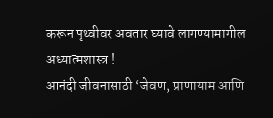करून पृथ्वीवर अवतार घ्यावे लागण्यामागील अध्यात्मशास्त्र !
आनंदी जीवनासाठी ‘जेवण, प्राणायाम आणि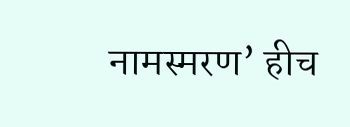नामस्मरण’ हीच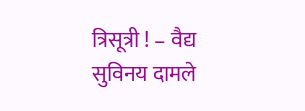त्रिसूत्री ! – वैद्य सुविनय दामले